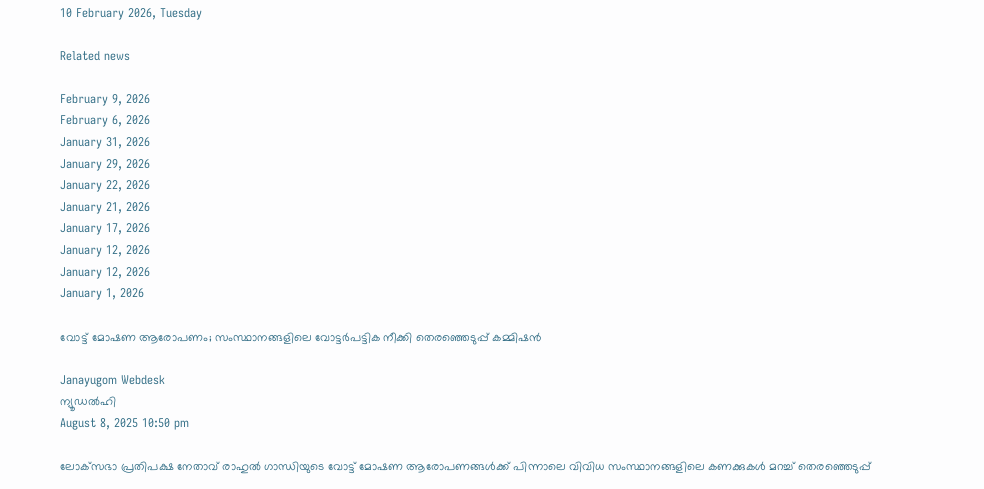10 February 2026, Tuesday

Related news

February 9, 2026
February 6, 2026
January 31, 2026
January 29, 2026
January 22, 2026
January 21, 2026
January 17, 2026
January 12, 2026
January 12, 2026
January 1, 2026

വോട്ട് മോഷണ ആരോപണം; സംസ്ഥാനങ്ങളിലെ വോട്ടര്‍പട്ടിക നീക്കി തെരഞ്ഞെടുപ്പ് കമ്മിഷന്‍

Janayugom Webdesk
ന്യൂഡല്‍ഹി
August 8, 2025 10:50 pm

ലോക്‌സഭാ പ്രതിപക്ഷ നേതാവ് രാഹുല്‍ ഗാന്ധിയുടെ വോട്ട് മോഷണ ആരോപണങ്ങള്‍ക്ക് പിന്നാലെ വിവിധ സംസ്ഥാനങ്ങളിലെ കണക്കുകള്‍ മറച്ച് തെരഞ്ഞെടുപ്പ്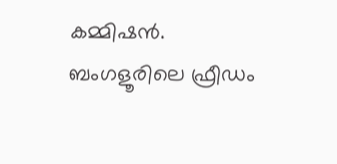കമ്മിഷന്‍. ബംഗളൂരിലെ ഫ്രീഡം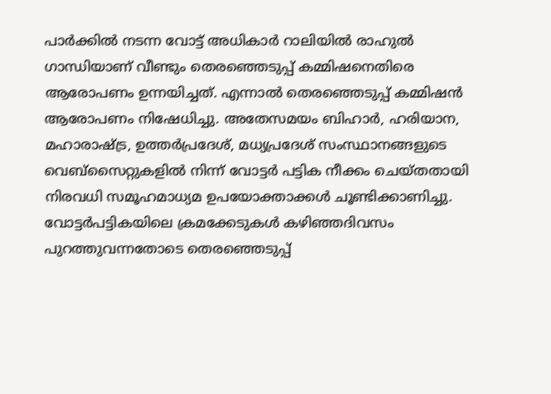പാര്‍ക്കില്‍ നടന്ന വോട്ട് അധികാര്‍ റാലിയില്‍ രാഹുല്‍ ഗാന്ധിയാണ് വീണ്ടും തെരഞ്ഞെടുപ്പ് കമ്മിഷനെതിരെ ആരോപണം ഉന്നയിച്ചത്. എന്നാല്‍ തെരഞ്ഞെടുപ്പ് കമ്മിഷന്‍ ആരോപണം നിഷേധിച്ചു. അതേസമയം ബിഹാര്‍, ഹരിയാന, മഹാരാഷ്ട്ര, ഉത്തര്‍പ്രദേശ്, മധ്യപ്രദേശ് സംസ്ഥാനങ്ങളുടെ വെബ്സൈറ്റുകളില്‍ നിന്ന് വോട്ടര്‍ പട്ടിക നീക്കം ചെയ്തതായി നിരവധി സമൂഹമാധ്യമ ഉപയോക്താക്കള്‍ ചൂണ്ടിക്കാണിച്ചു.
വോട്ടര്‍പട്ടികയിലെ ക്രമക്കേടുകള്‍ കഴിഞ്ഞദിവസം പുറത്തുവന്നതോടെ തെരഞ്ഞെടുപ്പ്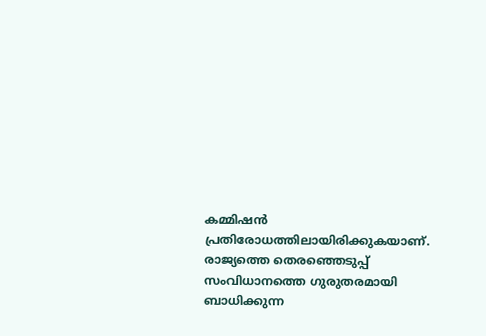കമ്മിഷന്‍ പ്രതിരോധത്തിലായിരിക്കുകയാണ്. രാജ്യത്തെ തെരഞ്ഞെടുപ്പ് സംവിധാനത്തെ ഗുരുതരമായി ബാധിക്കുന്ന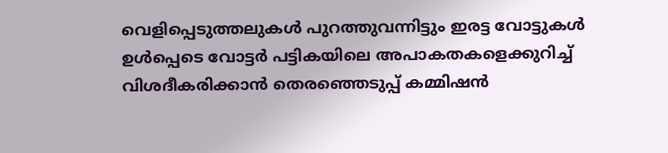വെളിപ്പെടുത്തലുകള്‍ പുറത്തുവന്നിട്ടും ഇരട്ട വോട്ടുകള്‍ ഉള്‍പ്പെടെ വോട്ടർ പട്ടികയിലെ അപാകതകളെക്കുറിച്ച് വിശദീകരിക്കാൻ തെരഞ്ഞെടുപ്പ് കമ്മിഷന്‍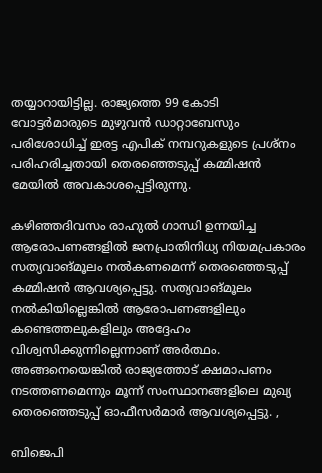തയ്യാറായിട്ടില്ല. രാജ്യത്തെ 99 കോടി വോട്ടർമാരുടെ മുഴുവൻ ഡാറ്റാബേസും പരിശോധിച്ച് ഇരട്ട എപിക് നമ്പറുകളുടെ പ്രശ്നം പരിഹരിച്ചതായി തെരഞ്ഞെടുപ്പ് കമ്മിഷന്‍ മേയില്‍ അവകാശപ്പെട്ടിരുന്നു.

കഴിഞ്ഞദിവസം രാഹുല്‍ ഗാന്ധി ഉന്നയിച്ച ആരോപണങ്ങളില്‍ ജനപ്രാതിനിധ്യ നിയമപ്രകാരം സത്യവാങ്മൂലം നല്‍കണമെന്ന് തെരഞ്ഞെടുപ്പ് കമ്മിഷന്‍ ആവശ്യപ്പെട്ടു. സത്യവാങ്മൂലം നല്‍കിയില്ലെങ്കില്‍ ആരോപണങ്ങളിലും കണ്ടെത്തലുകളിലും അദ്ദേഹം വിശ്വസിക്കുന്നില്ലെന്നാണ് അര്‍ത്ഥം. അങ്ങനെയെങ്കില്‍ രാജ്യത്തോട് ക്ഷമാപണം നടത്തണമെന്നും മൂന്ന് സംസ്ഥാനങ്ങളിലെ മുഖ്യ തെരഞ്ഞെടുപ്പ് ഓഫീസര്‍മാര്‍ ആവശ്യപ്പെട്ടു. ,

ബിജെപി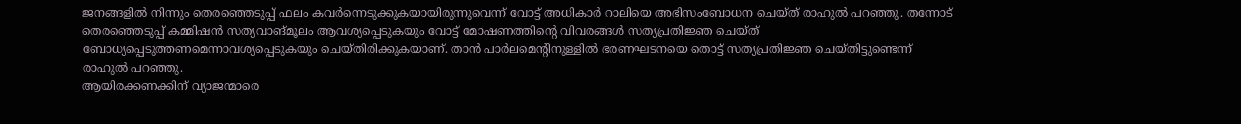ജനങ്ങളില്‍ നിന്നും തെരഞ്ഞെടുപ്പ് ഫലം കവര്‍ന്നെടുക്കുകയായിരുന്നുവെന്ന് വോട്ട് അധികാര്‍ റാലിയെ അഭിസംബോധന ചെയ്ത് രാഹുല്‍ പറഞ്ഞു. തന്നോട് തെരഞ്ഞെടുപ്പ് കമ്മിഷന്‍ സത്യവാങ്മൂലം ആവശ്യപ്പെടുകയും വോട്ട് മോഷണത്തിന്റെ വിവരങ്ങള്‍ സത്യപ്രതി‍ജ്ഞ ചെയ്ത് ബോധ്യപ്പെടുത്തണമെന്നാവശ്യപ്പെടുകയും ചെയ്തിരിക്കുകയാണ്. താന്‍ പാര്‍ലമെന്റിനുള്ളില്‍ ഭരണഘടനയെ തൊട്ട് സത്യപ്രതിജ്ഞ ചെയ്തിട്ടുണ്ടെന്ന് രാഹുല്‍ പറഞ്ഞു.
ആയിരക്കണക്കിന് വ്യാജന്മാരെ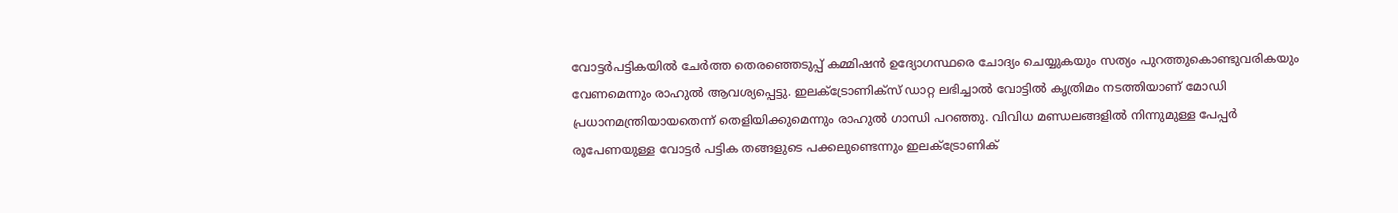വോട്ടര്‍പട്ടികയില്‍ ചേര്‍ത്ത തെരഞ്ഞെടുപ്പ് കമ്മിഷന്‍ ഉദ്യോഗസ്ഥരെ ചോദ്യം ചെയ്യുകയും സത്യം പുറത്തുകൊണ്ടുവരികയും വേണമെന്നും രാഹുല്‍ ആവശ്യപ്പെട്ടു. ഇലക്ട്രോണിക്സ് ഡാറ്റ ലഭിച്ചാല്‍ വോട്ടില്‍ കൃത്രിമം നടത്തിയാണ് മോഡി പ്രധാനമന്ത്രിയായതെന്ന് തെളിയിക്കുമെന്നും രാഹുല്‍ ഗാന്ധി പറഞ്ഞു. വിവിധ മണ്ഡലങ്ങളില്‍ നിന്നുമുള്ള പേപ്പര്‍ രൂപേണയുള്ള വോട്ടര്‍ പട്ടിക തങ്ങളുടെ പക്കലുണ്ടെന്നും ഇലക്ട്രോണിക്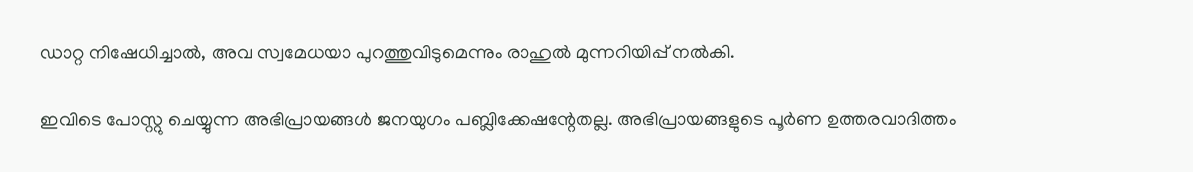ഡാറ്റ നിഷേധിച്ചാല്‍, അവ സ്വമേധയാ പുറത്തുവിടുമെന്നും രാഹുല്‍ മുന്നറിയിപ്പ് നല്‍കി.

ഇവിടെ പോസ്റ്റു ചെയ്യുന്ന അഭിപ്രായങ്ങള്‍ ജനയുഗം പബ്ലിക്കേഷന്റേതല്ല. അഭിപ്രായങ്ങളുടെ പൂര്‍ണ ഉത്തരവാദിത്തം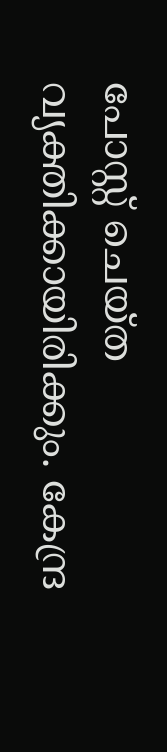പോസ്റ്റ് ചെയ്ത വ്യക്തിക്കായിരിക്കും. കേന്ദ്ര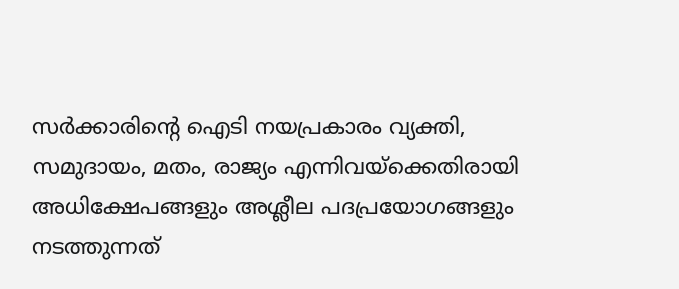സര്‍ക്കാരിന്റെ ഐടി നയപ്രകാരം വ്യക്തി, സമുദായം, മതം, രാജ്യം എന്നിവയ്‌ക്കെതിരായി അധിക്ഷേപങ്ങളും അശ്ലീല പദപ്രയോഗങ്ങളും നടത്തുന്നത്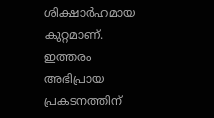ശിക്ഷാര്‍ഹമായ കുറ്റമാണ്. ഇത്തരം അഭിപ്രായ പ്രകടനത്തിന്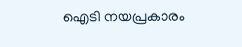ഐടി നയപ്രകാരം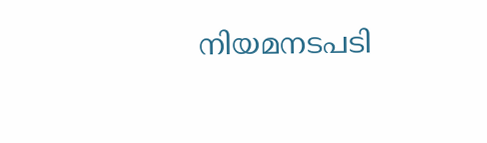നിയമനടപടി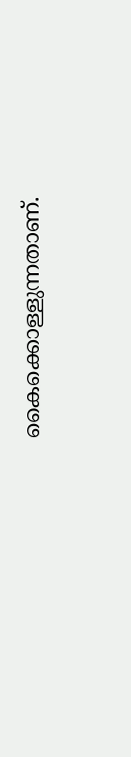കൈക്കൊള്ളുന്നതാണ്.